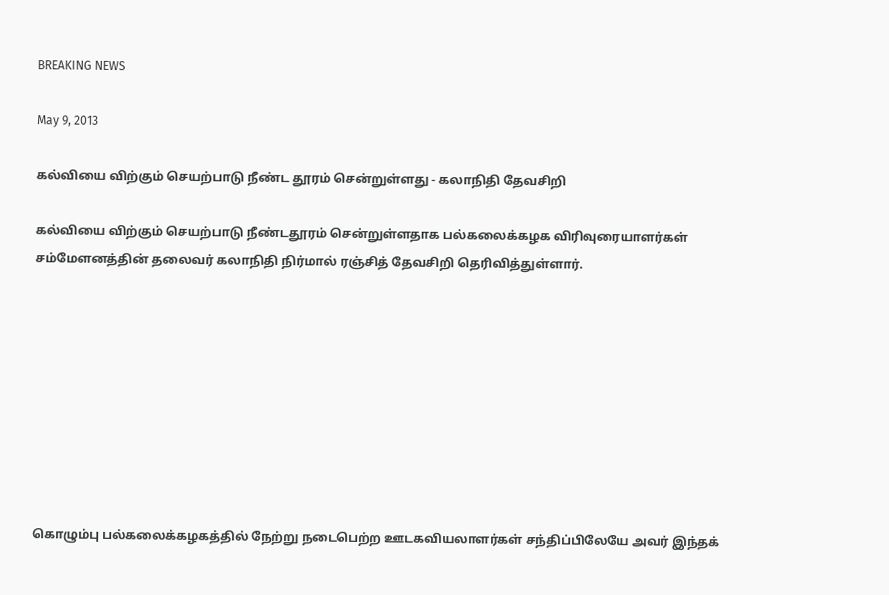BREAKING NEWS

May 9, 2013

கல்வியை விற்கும் செயற்பாடு நீண்ட தூரம் சென்றுள்ளது - கலாநிதி தேவசிறி

கல்வியை விற்கும் செயற்பாடு நீண்டதூரம் சென்றுள்ளதாக பல்கலைக்கழக விரிவுரையாளர்கள் சம்மேளனத்தின் தலைவர் கலாநிதி நிர்மால் ரஞ்சித் தேவசிறி தெரிவித்துள்ளார்.









கொழும்பு பல்கலைக்கழகத்தில் நேற்று நடைபெற்ற ஊடகவியலாளர்கள் சந்திப்பிலேயே அவர் இந்தக்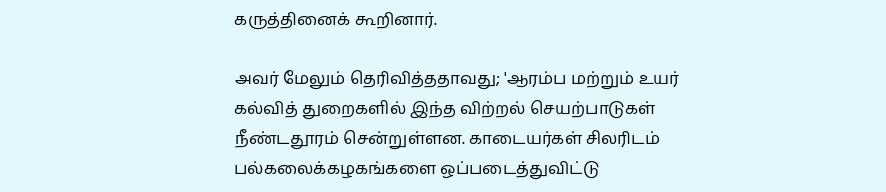கருத்தினைக் கூறினார்.

அவர் மேலும் தெரிவித்ததாவது; 'ஆரம்ப மற்றும் உயர் கல்வித் துறைகளில் இந்த விற்றல் செயற்பாடுகள் நீண்டதூரம் சென்றுள்ளன. காடையர்கள் சிலரிடம் பல்கலைக்கழகங்களை ஒப்படைத்துவிட்டு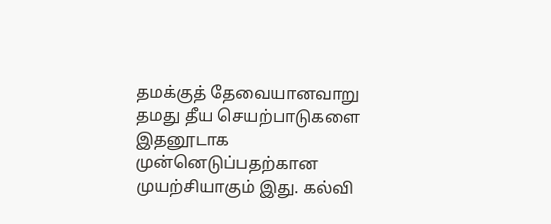தமக்குத் தேவையானவாறு தமது தீய செயற்பாடுகளை இதனூடாக முன்னெடுப்பதற்கான முயற்சியாகும் இது. கல்வி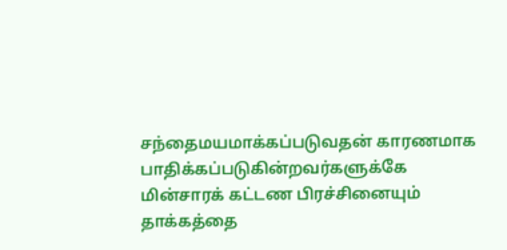சந்தைமயமாக்கப்படுவதன் காரணமாக பாதிக்கப்படுகின்றவர்களுக்கே மின்சாரக் கட்டண பிரச்சினையும் தாக்கத்தை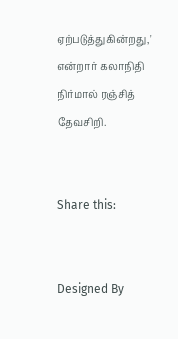ஏற்படுத்துகின்றது,' என்றார் கலாநிதி நிர்மால் ரஞ்சித் தேவசிறி.


Share this:


Designed By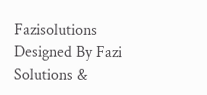Fazisolutions
Designed By Fazi Solutions &